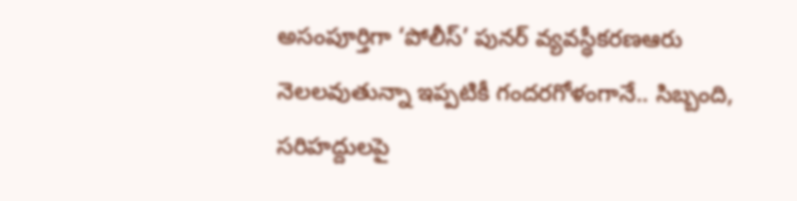అసంపూర్తిగా ‘పోలీస్‌’ పునర్‌ వ్యవస్థీకరణఆరు నెలలవుతున్నా ఇప్పటికీ గందరగోళంగానే.. సిబ్బంది, సరిహద్దులపై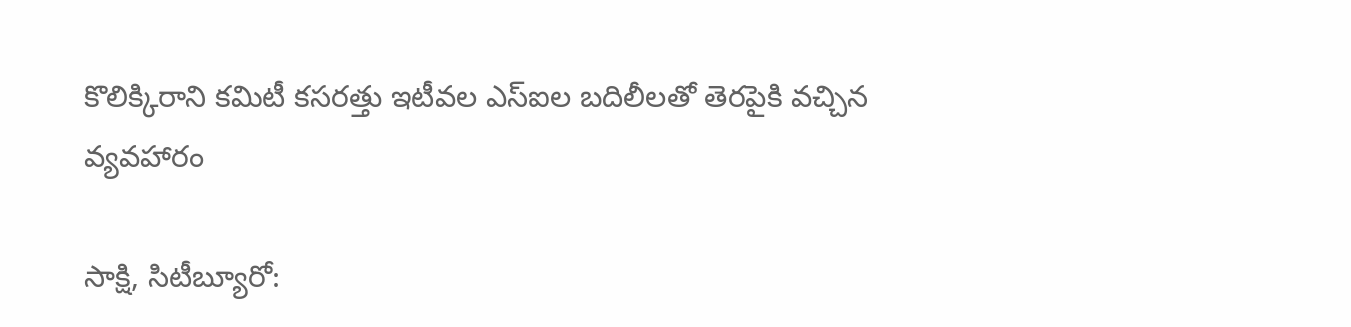కొలిక్కిరాని కమిటీ కసరత్తు ఇటీవల ఎస్‌ఐల బదిలీలతో తెరపైకి వచ్చిన వ్యవహారం

సాక్షి, సిటీబ్యూరో: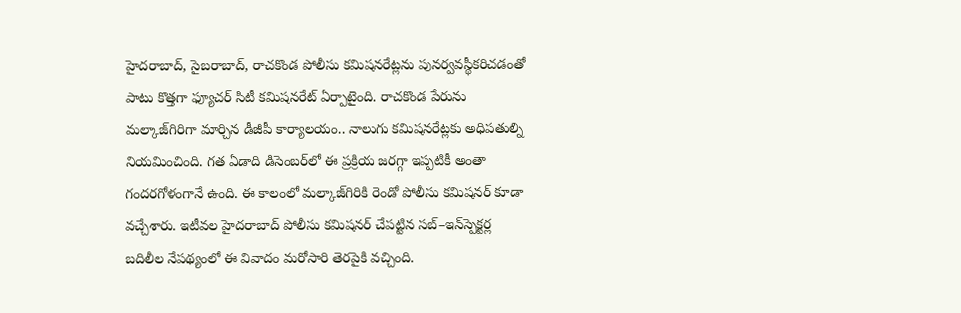హైదరాబాద్, సైబరాబాద్, రాచకొండ పోలీసు కమిషనరేట్లను పునర్వవస్థీకరిచడంతో పాటు కొత్తగా ఫ్యూచర్‌ సిటీ కమిషనరేట్‌ ఏర్పాటైంది. రాచకొండ పేరును మల్కాజ్‌గిరిగా మార్చిన డీజీపీ కార్యాలయం.. నాలుగు కమిషనరేట్లకు అధిపతుల్ని నియమించింది. గత ఏడాది డిసెంబర్‌లో ఈ ప్రక్రియ జరగ్గా ఇప్పటికీ అంతా గందరగోళంగానే ఉంది. ఈ కాలంలో మల్కాజ్‌గిరికి రెండో పోలీసు కమిషనర్‌ కూడా వచ్చేశారు. ఇటీవల హైదరాబాద్‌ పోలీసు కమిషనర్‌ చేపట్టిన సబ్‌–ఇన్‌స్పెక్టర్ల బదిలీల నేపథ్యంలో ఈ వివాదం మరోసారి తెరపైకి వచ్చింది.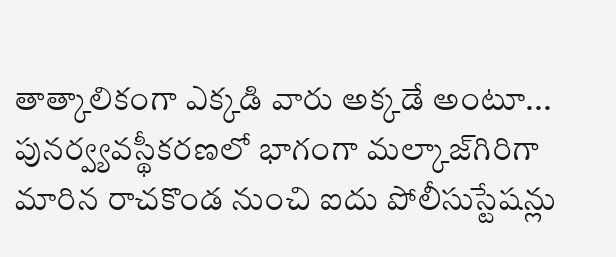తాత్కాలికంగా ఎక్కడి వారు అక్కడే అంటూ... పునర్వ్యవస్థీకరణలో భాగంగా మల్కాజ్‌గిరిగా మారిన రాచకొండ నుంచి ఐదు పోలీసుస్టేషన్లు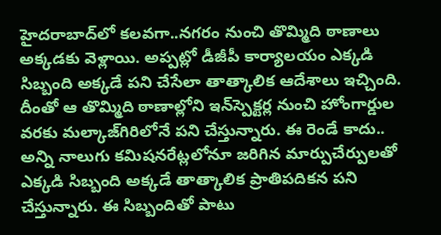హైదరాబాద్‌లో కలవగా..నగరం నుంచి తొమ్మిది ఠాణాలు అక్కడకు వెళ్లాయి. అప్పట్లో డీజీపీ కార్యాలయం ఎక్కడి సిబ్బంది అక్కడే పని చేసేలా తాత్కాలిక ఆదేశాలు ఇచ్చింది. దీంతో ఆ తొమ్మిది ఠాణాల్లోని ఇన్‌స్పెక్టర్ల నుంచి హోంగార్డుల వరకు మల్కాజ్‌గిరిలోనే పని చేస్తున్నారు. ఈ రెండే కాదు.. అన్ని నాలుగు కమిషనరేట్లలోనూ జరిగిన మార్పుచేర్పులతో ఎక్కడి సిబ్బంది అక్కడే తాత్కాలిక ప్రాతిపదికన పని చేస్తున్నారు. ఈ సిబ్బందితో పాటు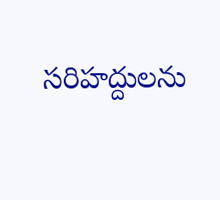సరిహద్దులను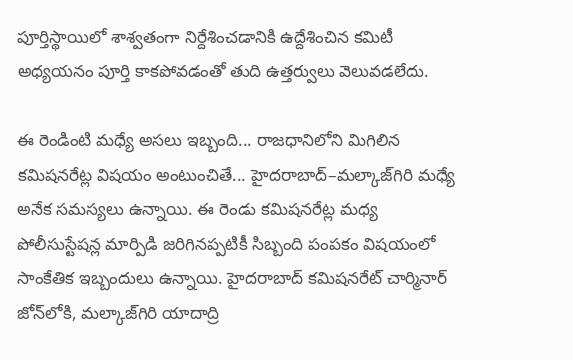పూర్తిస్థాయిలో శాశ్వతంగా నిర్దేశించడానికి ఉద్దేశించిన కమిటీ అధ్యయనం పూర్తి కాకపోవడంతో తుది ఉత్తర్వులు వెలువడలేదు.

ఈ రెండింటి మధ్యే అసలు ఇబ్బంది... రాజధానిలోని మిగిలిన కమిషనరేట్ల విషయం అంటుంచితే... హైదరాబాద్‌–మల్కాజ్‌గిరి మధ్యే అనేక సమస్యలు ఉన్నాయి. ఈ రెండు కమిషనరేట్ల మధ్య పోలీసుస్టేషన్ల మార్పిడి జరిగినప్పటికీ సిబ్బంది పంపకం విషయంలో సాంకేతిక ఇబ్బందులు ఉన్నాయి. హైదరాబాద్‌ కమిషనరేట్ చార్మినార్‌ జోన్‌లోకి, మల్కాజ్‌గిరి యాదాద్రి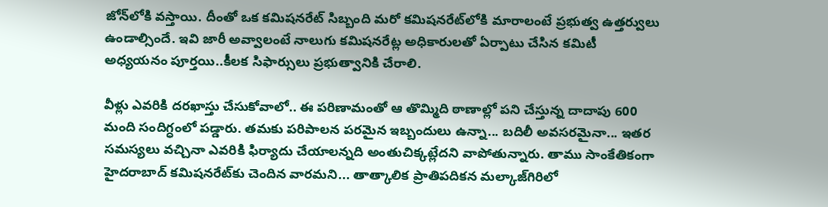జోన్‌లోకి వస్తాయి. దీంతో ఒక కమిషనరేట్‌ సిబ్బంది మరో కమిషనరేట్‌లోకి మారాలంటే ప్రభుత్వ ఉత్తర్వులు ఉండాల్సిందే. ఇవి జారీ అవ్వాలంటే నాలుగు కమిషనరేట్ల అధికారులతో ఏర్పాటు చేసిన కమిటీ అధ్యయనం పూర్తయి..కీలక సిఫార్సులు ప్రభుత్వానికి చేరాలి.

వీళ్లు ఎవరికి దరఖాస్తు చేసుకోవాలో.. ఈ పరిణామంతో ఆ తొమ్మిది ఠాణాల్లో పని చేస్తున్న దాదాపు 600 మంది సందిగ్ధంలో పడ్డారు. తమకు పరిపాలన పరమైన ఇబ్బందులు ఉన్నా... బదిలీ అవసరమైనా... ఇతర సమస్యలు వచ్చినా ఎవరికి ఫిర్యాదు చేయాలన్నది అంతుచిక్కట్లేదని వాపోతున్నారు. తాము సాంకేతికంగా హైదరాబాద్‌ కమిషనరేట్‌కు చెందిన వారమని... తాత్కాలిక ప్రాతిపదికన మల్కాజ్‌గిరిలో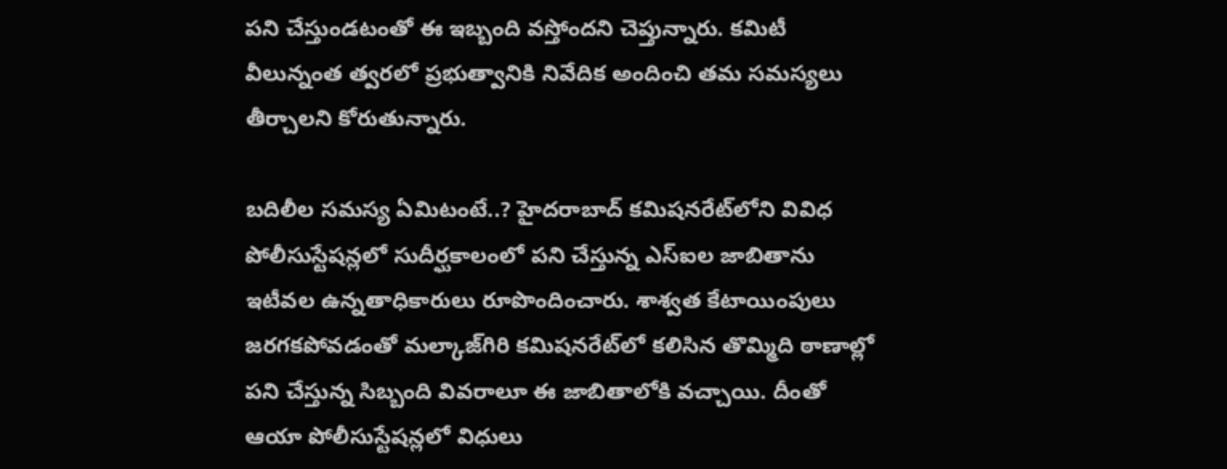పని చేస్తుండటంతో ఈ ఇబ్బంది వస్తోందని చెప్తున్నారు. కమిటీ వీలున్నంత త్వరలో ప్రభుత్వానికి నివేదిక అందించి తమ సమస్యలు తీర్చాలని కోరుతున్నారు.

బదిలీల సమస్య ఏమిటంటే..? హైదరాబాద్‌ కమిషనరేట్‌లోని వివిధ పోలీసుస్టేషన్లలో సుదీర్ఘకాలంలో పని చేస్తున్న ఎస్‌ఐల జాబితాను ఇటీవల ఉన్నతాధికారులు రూపొందించారు. శాశ్వత కేటాయింపులు జరగకపోవడంతో మల్కాజ్‌గిరి కమిషనరేట్‌లో కలిసిన తొమ్మిది ఠాణాల్లో పని చేస్తున్న సిబ్బంది వివరాలూ ఈ జాబితాలోకి వచ్చాయి. దీంతో ఆయా పోలీసుస్టేషన్లలో విధులు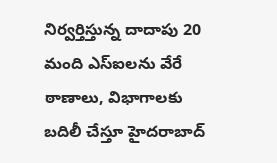నిర్వర్తిస్తున్న దాదాపు 20 మంది ఎస్‌ఐలను వేరే ఠాణాలు, విభాగాలకు బదిలీ చేస్తూ హైదరాబాద్‌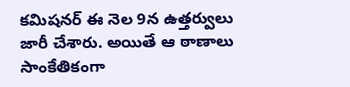కమిషనర్‌ ఈ నెల 9న ఉత్తర్వులు జారీ చేశారు. అయితే ఆ ఠాణాలు సాంకేతికంగా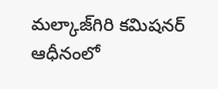మల్కాజ్‌గిరి కమిషనర్ ఆధీనంలో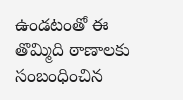ఉండటంతో ఈ తొమ్మిది ఠాణాలకు సంబంధించిన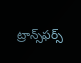ట్రాన్స్‌ఫర్స్‌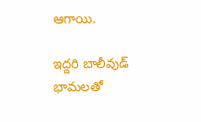ఆగాయి.

ఇద్దరి బాలీవుడ్ భామలతో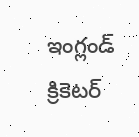ఇంగ్లండ్ క్రికెటర్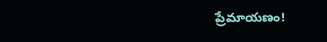ప్రేమాయణం!